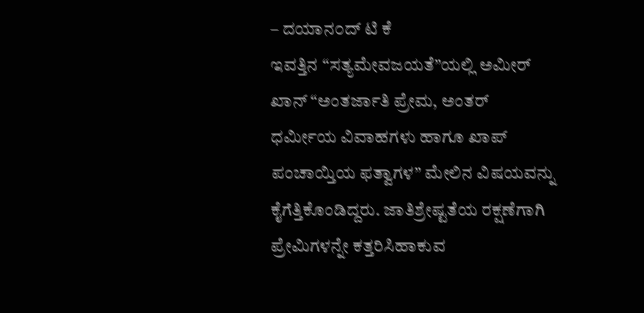– ದಯಾನ೦ದ್ ಟಿ ಕೆ
ಇವತ್ತಿನ “ಸತ್ಯಮೇವಜಯತೆ”ಯಲ್ಲಿ ಅಮೀರ್ ಖಾನ್ “ಅಂತರ್ಜಾತಿ ಪ್ರೇಮ, ಅಂತರ್ ಧರ್ಮೀಯ ವಿವಾಹಗಳು ಹಾಗೂ ಖಾಪ್ ಪಂಚಾಯ್ತಿಯ ಫತ್ವಾಗಳ” ಮೇಲಿನ ವಿಷಯವನ್ನು ಕೈಗೆತ್ತಿಕೊಂಡಿದ್ದರು. ಜಾತಿಶ್ರೇಷ್ಟತೆಯ ರಕ್ಷಣೆಗಾಗಿ ಪ್ರೇಮಿಗಳನ್ನೇ ಕತ್ತರಿಸಿಹಾಕುವ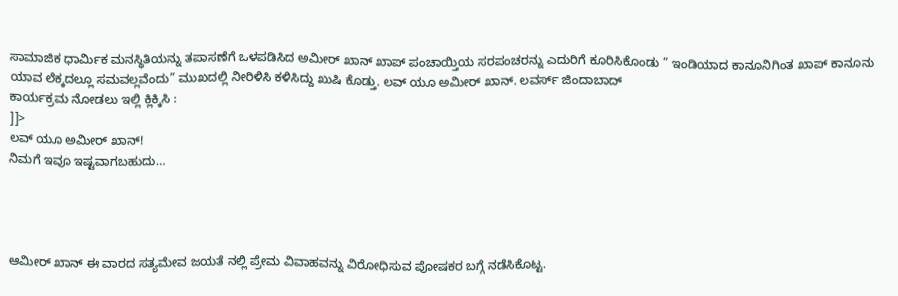ಸಾಮಾಜಿಕ ಧಾರ್ಮಿಕ ಮನಸ್ಥಿತಿಯನ್ನು ತಪಾಸಣೆಗೆ ಒಳಪಡಿಸಿದ ಅಮೀರ್ ಖಾನ್ ಖಾಪ್ ಪಂಚಾಯ್ತಿಯ ಸರಪಂಚರನ್ನು ಎದುರಿಗೆ ಕೂರಿಸಿಕೊಂಡು ” ಇಂಡಿಯಾದ ಕಾನೂನಿಗಿಂತ ಖಾಪ್ ಕಾನೂನು ಯಾವ ಲೆಕ್ಕದಲ್ಲೂ ಸಮವಲ್ಲವೆಂದು” ಮುಖದಲ್ಲಿ ನೀರಿಳಿಸಿ ಕಳಿಸಿದ್ದು ಖುಷಿ ಕೊಡ್ತು. ಲವ್ ಯೂ ಅಮೀರ್ ಖಾನ್. ಲವರ್ಸ್ ಜಿಂದಾಬಾದ್
ಕಾರ್ಯಕ್ರಮ ನೋಡಲು ಇಲ್ಲಿ ಕ್ಲಿಕ್ಕಿಸಿ :
]]>
ಲವ್ ಯೂ ಅಮೀರ್ ಖಾನ್!
ನಿಮಗೆ ಇವೂ ಇಷ್ಟವಾಗಬಹುದು…




ಆಮೀರ್ ಖಾನ್ ಈ ವಾರದ ಸತ್ಯಮೇವ ಜಯತೆ ನಲ್ಲಿ ಪ್ರೇಮ ವಿವಾಹವನ್ನು ವಿರೋಧಿಸುವ ಪೋಷಕರ ಬಗ್ಗೆ ನಡೆಸಿಕೊಟ್ಟ.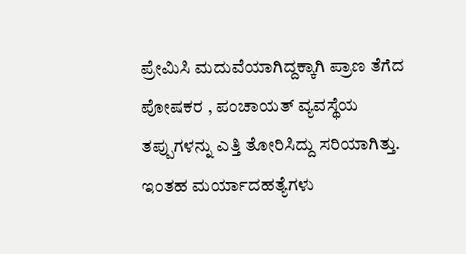ಪ್ರೇಮಿಸಿ ಮದುವೆಯಾಗಿದ್ದಕ್ಕಾಗಿ ಪ್ರಾಣ ತೆಗೆದ ಪೋಷಕರ , ಪಂಚಾಯತ್ ವ್ಯವಸ್ಥೆಯ ತಪ್ಪುಗಳನ್ನು ಎತ್ತಿ ತೋರಿಸಿದ್ದು ಸರಿಯಾಗಿತ್ತು. ಇಂತಹ ಮರ್ಯಾದಹತ್ಯೆಗಳು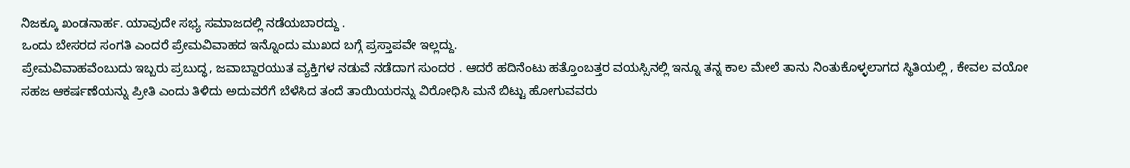ನಿಜಕ್ಕೂ ಖಂಡನಾರ್ಹ. ಯಾವುದೇ ಸಭ್ಯ ಸಮಾಜದಲ್ಲಿ ನಡೆಯಬಾರದ್ದು .
ಒಂದು ಬೇಸರದ ಸಂಗತಿ ಎಂದರೆ ಪ್ರೇಮವಿವಾಹದ ಇನ್ನೊಂದು ಮುಖದ ಬಗ್ಗೆ ಪ್ರಸ್ತಾಪವೇ ಇಲ್ಲದ್ದು.
ಪ್ರೇಮವಿವಾಹವೆಂಬುದು ಇಬ್ಬರು ಪ್ರಬುದ್ಧ, ಜವಾಬ್ದಾರಯುತ ವ್ಯಕ್ತಿಗಳ ನಡುವೆ ನಡೆದಾಗ ಸುಂದರ . ಆದರೆ ಹದಿನೆಂಟು ಹತ್ತೊಂಬತ್ತರ ವಯಸ್ಸಿನಲ್ಲಿ ಇನ್ನೂ ತನ್ನ ಕಾಲ ಮೇಲೆ ತಾನು ನಿಂತುಕೊಳ್ಳಲಾಗದ ಸ್ಥಿತಿಯಲ್ಲಿ , ಕೇವಲ ವಯೋ ಸಹಜ ಆಕರ್ಷಣೆಯನ್ನು ಪ್ರೀತಿ ಎಂದು ತಿಳಿದು ಅದುವರೆಗೆ ಬೆಳೆಸಿದ ತಂದೆ ತಾಯಿಯರನ್ನು ವಿರೋಧಿಸಿ ಮನೆ ಬಿಟ್ಟು ಹೋಗುವವರು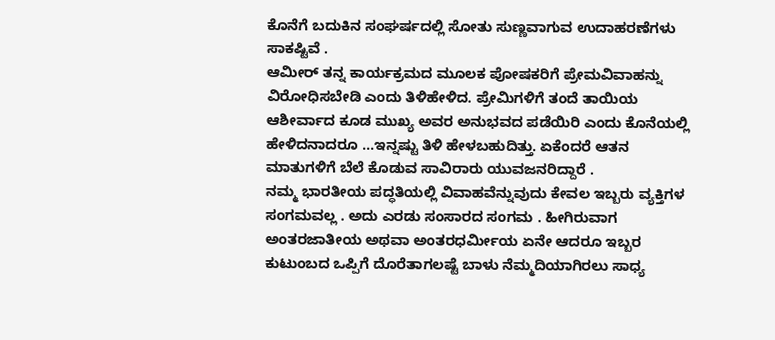ಕೊನೆಗೆ ಬದುಕಿನ ಸಂಘರ್ಷದಲ್ಲಿ ಸೋತು ಸುಣ್ಣವಾಗುವ ಉದಾಹರಣೆಗಳು ಸಾಕಷ್ಟಿವೆ .
ಆಮೀರ್ ತನ್ನ ಕಾರ್ಯಕ್ರಮದ ಮೂಲಕ ಪೋಷಕರಿಗೆ ಪ್ರೇಮವಿವಾಹನ್ನು ವಿರೋಧಿಸಬೇಡಿ ಎಂದು ತಿಳಿಹೇಳಿದ. ಪ್ರೇಮಿಗಳಿಗೆ ತಂದೆ ತಾಯಿಯ ಆಶೀರ್ವಾದ ಕೂಡ ಮುಖ್ಯ ಅವರ ಅನುಭವದ ಪಡೆಯಿರಿ ಎಂದು ಕೊನೆಯಲ್ಲಿ ಹೇಳಿದನಾದರೂ …ಇನ್ನಷ್ಟು ತಿಳಿ ಹೇಳಬಹುದಿತ್ತು. ಏಕೆಂದರೆ ಆತನ ಮಾತುಗಳಿಗೆ ಬೆಲೆ ಕೊಡುವ ಸಾವಿರಾರು ಯುವಜನರಿದ್ದಾರೆ .
ನಮ್ಮ ಭಾರತೀಯ ಪದ್ಧತಿಯಲ್ಲಿ ವಿವಾಹವೆನ್ನುವುದು ಕೇವಲ ಇಬ್ಬರು ವ್ಯಕ್ತಿಗಳ ಸಂಗಮವಲ್ಲ . ಅದು ಎರಡು ಸಂಸಾರದ ಸಂಗಮ . ಹೀಗಿರುವಾಗ ಅಂತರಜಾತೀಯ ಅಥವಾ ಅಂತರಧರ್ಮೀಯ ಏನೇ ಆದರೂ ಇಬ್ಬರ ಕುಟುಂಬದ ಒಪ್ಪಿಗೆ ದೊರೆತಾಗಲಷ್ಟೆ ಬಾಳು ನೆಮ್ಮದಿಯಾಗಿರಲು ಸಾಧ್ಯ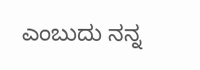ಎಂಬುದು ನನ್ನ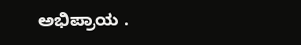ಅಭಿಪ್ರಾಯ .